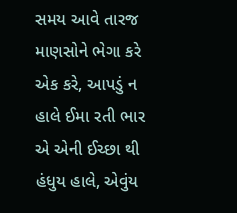સમય આવે તારજ માણસોને ભેગા કરે એક કરે, આપડું ન હાલે ઈમા રતી ભાર એ એની ઈચ્છા થી હંધુય હાલે, એવુંય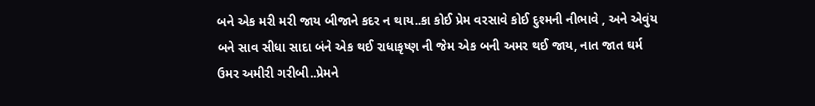બને એક મરી મરી જાય બીજાને કદર ન થાય..કા કોઈ પ્રેમ વરસાવે કોઈ દુશ્મની નીભાવે , અને એવુંય બને સાવ સીધા સાદા બંને એક થઈ રાધાકૃષ્ણ ની જેમ એક બની અમર થઈ જાય, નાત જાત ઘર્મ ઉમર અમીરી ગરીબી..પ્રેમને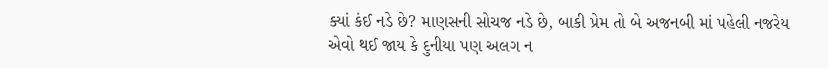ક્યાં કંઈ નડે છે? માણસની સોચજ નડે છે, બાકી પ્રેમ તો બે અજનબી માં પહેલી નજરેય એવો થઈ જાય કે દુનીયા પણ અલગ ન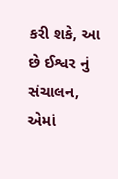કરી શકે, આ છે ઈશ્વર નું સંચાલન, એમાં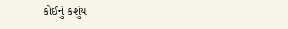કોઈનું કશુંય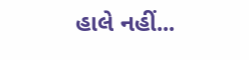હાલે નહીં...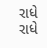રાધે રાધે